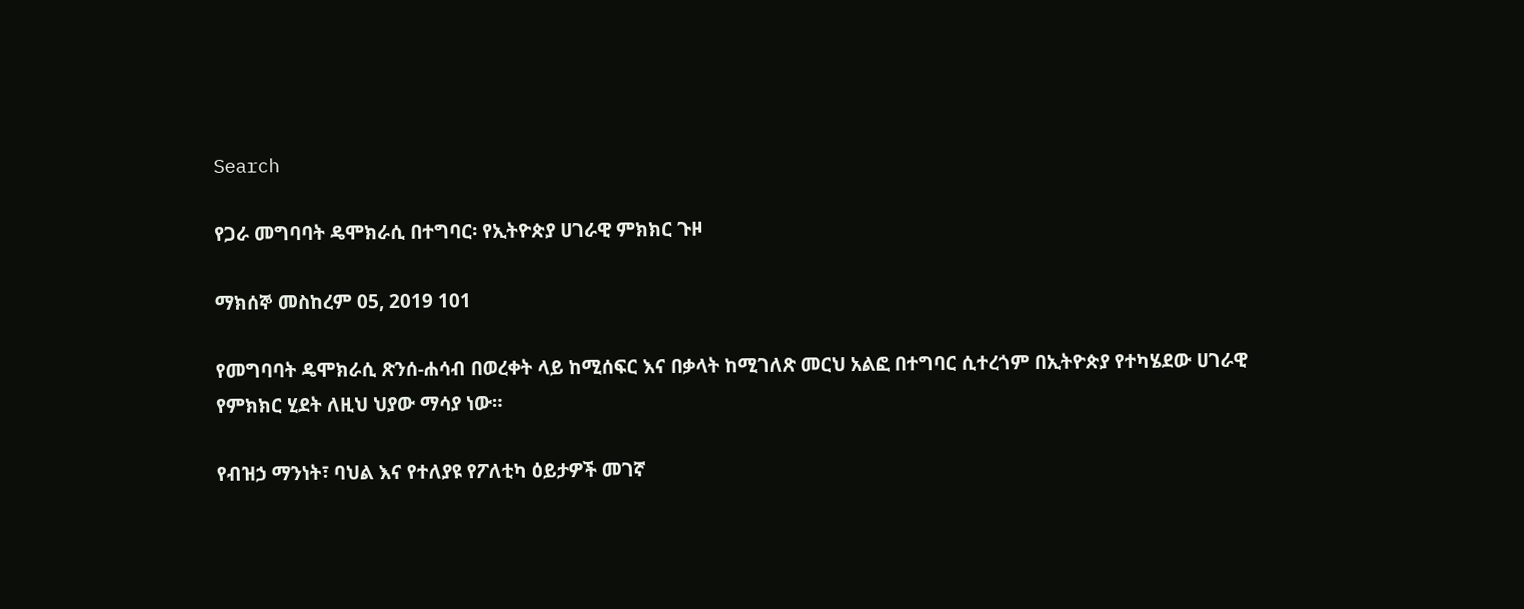Search

የጋራ መግባባት ዴሞክራሲ በተግባር፡ የኢትዮጵያ ሀገራዊ ምክክር ጉዞ

ማክሰኞ መስከረም 05, 2019 101

የመግባባት ዴሞክራሲ ጽንሰ-ሐሳብ በወረቀት ላይ ከሚሰፍር እና በቃላት ከሚገለጽ መርህ አልፎ በተግባር ሲተረጎም በኢትዮጵያ የተካሄደው ሀገራዊ የምክክር ሂደት ለዚህ ህያው ማሳያ ነው።

የብዝኃ ማንነት፣ ባህል እና የተለያዩ የፖለቲካ ዕይታዎች መገኛ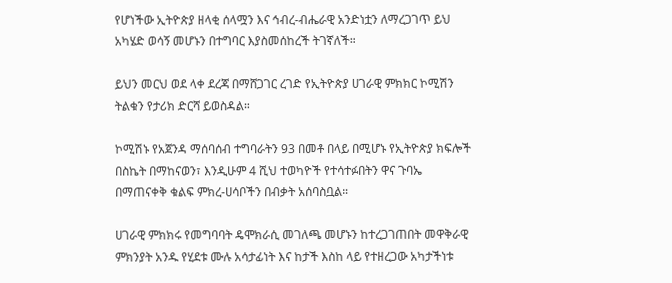የሆነችው ኢትዮጵያ ዘላቂ ሰላሟን እና ኅብረ-ብሔራዊ አንድነቷን ለማረጋገጥ ይህ አካሄድ ወሳኝ መሆኑን በተግባር እያስመሰከረች ትገኛለች።

ይህን መርህ ወደ ላቀ ደረጃ በማሸጋገር ረገድ የኢትዮጵያ ሀገራዊ ምክክር ኮሚሽን ትልቁን የታሪክ ድርሻ ይወስዳል።

ኮሚሽኑ የአጀንዳ ማሰባሰብ ተግባራትን 93 በመቶ በላይ በሚሆኑ የኢትዮጵያ ክፍሎች በስኬት በማከናወን፣ እንዲሁም 4 ሺህ ተወካዮች የተሳተፉበትን ዋና ጉባኤ በማጠናቀቅ ቁልፍ ምክረ-ሀሳቦችን በብቃት አሰባስቧል።

ሀገራዊ ምክክሩ የመግባባት ዴሞክራሲ መገለጫ መሆኑን ከተረጋገጠበት መዋቅራዊ ምክንያት አንዱ የሂደቱ ሙሉ አሳታፊነት እና ከታች እስከ ላይ የተዘረጋው አካታችነቱ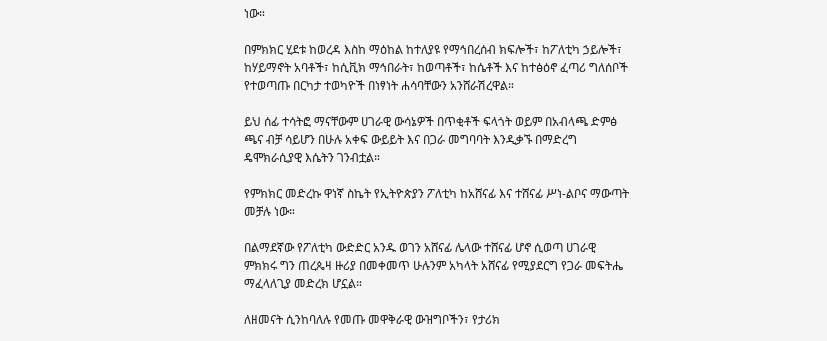ነው።

በምክክር ሂደቱ ከወረዳ እስከ ማዕከል ከተለያዩ የማኅበረሰብ ክፍሎች፣ ከፖለቲካ ኃይሎች፣ ከሃይማኖት አባቶች፣ ከሲቪክ ማኅበራት፣ ከወጣቶች፣ ከሴቶች እና ከተፅዕኖ ፈጣሪ ግለሰቦች የተወጣጡ በርካታ ተወካዮች በነፃነት ሐሳባቸውን አንሸራሽረዋል።

ይህ ሰፊ ተሳትፎ ማናቸውም ሀገራዊ ውሳኔዎች በጥቂቶች ፍላጎት ወይም በአብላጫ ድምፅ ጫና ብቻ ሳይሆን በሁሉ አቀፍ ውይይት እና በጋራ መግባባት እንዲቃኙ በማድረግ ዴሞክራሲያዊ እሴትን ገንብቷል።

የምክክር መድረኩ ዋነኛ ስኬት የኢትዮጵያን ፖለቲካ ከአሸናፊ እና ተሸናፊ ሥነ-ልቦና ማውጣት መቻሉ ነው።

በልማደኛው የፖለቲካ ውድድር አንዱ ወገን አሸናፊ ሌላው ተሸናፊ ሆኖ ሲወጣ ሀገራዊ ምክክሩ ግን ጠረጴዛ ዙሪያ በመቀመጥ ሁሉንም አካላት አሸናፊ የሚያደርግ የጋራ መፍትሔ ማፈላለጊያ መድረክ ሆኗል።

ለዘመናት ሲንከባለሉ የመጡ መዋቅራዊ ውዝግቦችን፣ የታሪክ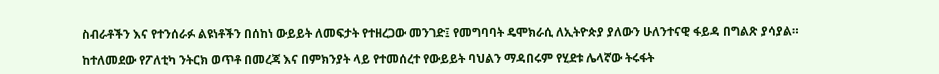ስብራቶችን እና የተንሰራፉ ልዩነቶችን በሰከነ ውይይት ለመፍታት የተዘረጋው መንገድ፤ የመግባባት ዴሞክራሲ ለኢትዮጵያ ያለውን ሁለንተናዊ ፋይዳ በግልጽ ያሳያል።

ከተለመደው የፖለቲካ ንትርክ ወጥቶ በመረጃ እና በምክንያት ላይ የተመሰረተ የውይይት ባህልን ማዳበሩም የሂደቱ ሌላኛው ትሩፋት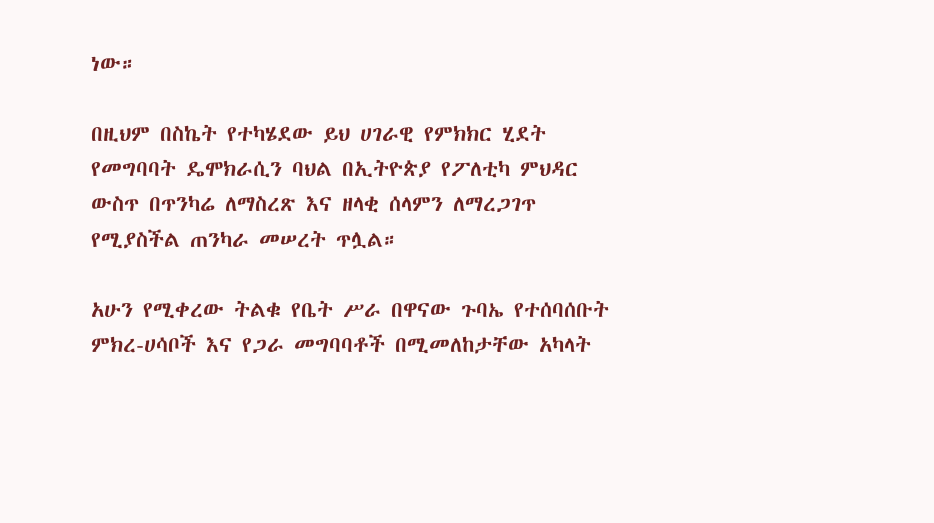ነው።

በዚህም በስኬት የተካሄደው ይህ ሀገራዊ የምክክር ሂደት የመግባባት ዴሞክራሲን ባህል በኢትዮጵያ የፖለቲካ ምህዳር ውስጥ በጥንካሬ ለማስረጽ እና ዘላቂ ሰላምን ለማረጋገጥ የሚያስችል ጠንካራ መሠረት ጥሏል።

አሁን የሚቀረው ትልቁ የቤት ሥራ በዋናው ጉባኤ የተሰባሰቡት ምክረ-ሀሳቦች እና የጋራ መግባባቶች በሚመለከታቸው አካላት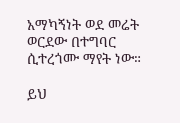አማካኝነት ወደ መሬት ወርደው በተግባር ሲተረጎሙ ማየት ነው።

ይህ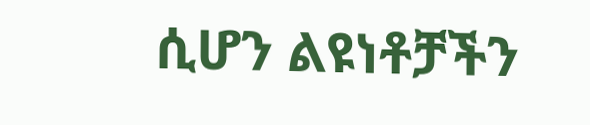ሲሆን ልዩነቶቻችን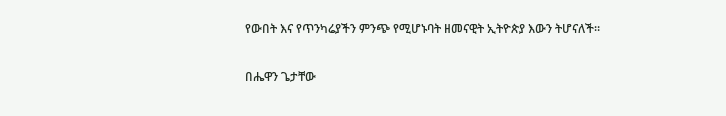የውበት እና የጥንካሬያችን ምንጭ የሚሆኑባት ዘመናዊት ኢትዮጵያ እውን ትሆናለች።

በሔዋን ጌታቸው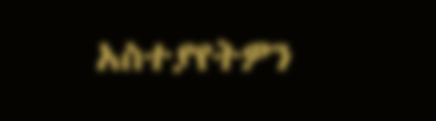አስተያየትዎን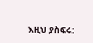እዚህ ያስፍሩ: